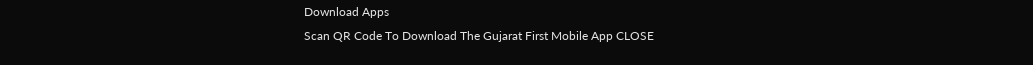Download Apps
Scan QR Code To Download The Gujarat First Mobile App CLOSE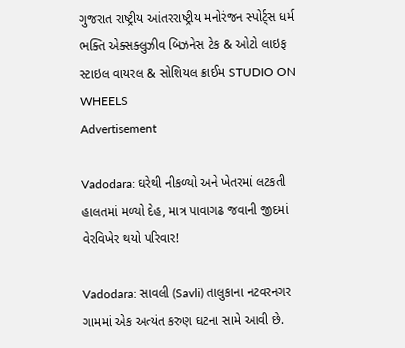ગુજરાત રાષ્ટ્રીય આંતરરાષ્ટ્રીય મનોરંજન સ્પોર્ટ્સ ધર્મ ભક્તિ એક્સક્લુઝીવ બિઝનેસ ટેક & ઓટો લાઇફ સ્ટાઇલ વાયરલ & સોશિયલ ક્રાઈમ STUDIO ON WHEELS
Advertisement

Vadodara: ઘરેથી નીકળ્યો અને ખેતરમાં લટકતી હાલતમાં મળ્યો દેહ, માત્ર પાવાગઢ જવાની જીદમાં વેરવિખેર થયો પરિવાર!

Vadodara: સાવલી (Savli) તાલુકાના નટવરનગર ગામમાં એક અત્યંત કરુણ ઘટના સામે આવી છે.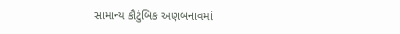સામાન્ય કૌટુંબિક અણબનાવમાં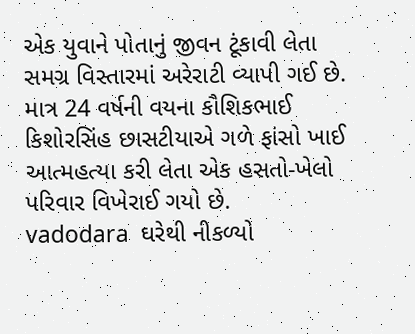એક યુવાને પોતાનું જીવન ટૂંકાવી લેતા સમગ્ર વિસ્તારમાં અરેરાટી વ્યાપી ગઈ છે. માત્ર 24 વર્ષની વયના કૌશિકભાઈ કિશોરસિંહ છાસટીયાએ ગળે ફાંસો ખાઈ આત્મહત્યા કરી લેતા એક હસતો-ખેલો પરિવાર વિખેરાઈ ગયો છે.
vadodara  ઘરેથી નીકળ્યો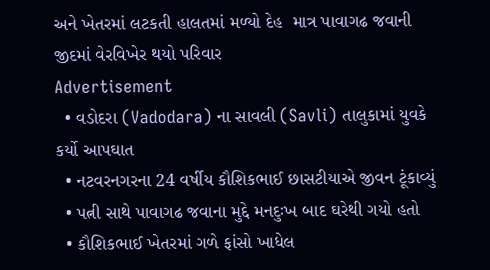અને ખેતરમાં લટકતી હાલતમાં મળ્યો દેહ  માત્ર પાવાગઢ જવાની જીદમાં વેરવિખેર થયો પરિવાર
Advertisement
  • વડોદરા (Vadodara) ના સાવલી (Savli) તાલુકામાં યુવકે કર્યો આપઘાત
  • નટવરનગરના 24 વર્ષીય કૌશિકભાઈ છાસટીયાએ જીવન ટૂંકાવ્યું
  • પત્ની સાથે પાવાગઢ જવાના મુદ્દે મનદુઃખ બાદ ઘરેથી ગયો હતો
  • કૌશિકભાઈ ખેતરમાં ગળે ફાંસો ખાધેલ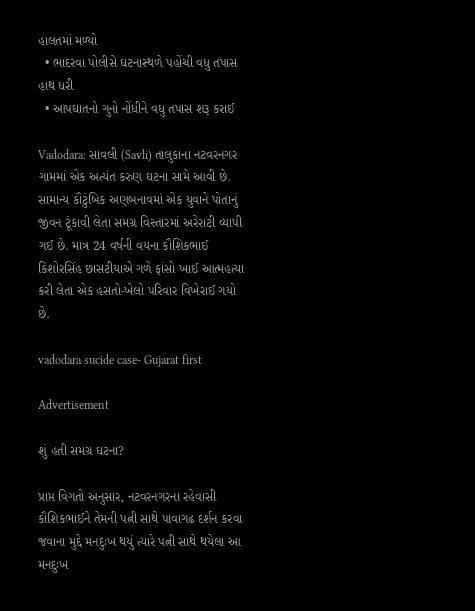હાલતમાં મળ્યો
  • ભાદરવા પોલીસે ઘટનાસ્થળે પહોંચી વધુ તપાસ હાથ ધરી
  • આપઘાતનો ગુનો નોંધીને વધુ તપાસ શરૂ કરાઈ

Vadodara: સાવલી (Savli) તાલુકાના નટવરનગર ગામમાં એક અત્યંત કરુણ ઘટના સામે આવી છે. સામાન્ય કૌટુંબિક અણબનાવમાં એક યુવાને પોતાનું જીવન ટૂંકાવી લેતા સમગ્ર વિસ્તારમાં અરેરાટી વ્યાપી ગઈ છે. માત્ર 24 વર્ષની વયના કૌશિકભાઈ કિશોરસિંહ છાસટીયાએ ગળે ફાંસો ખાઈ આત્મહત્યા કરી લેતા એક હસતો-ખેલો પરિવાર વિખેરાઈ ગયો છે.

vadodara sucide case- Gujarat first

Advertisement

શું હતી સમગ્ર ઘટના?

પ્રાપ્ત વિગતો અનુસાર, નટવરનગરના રહેવાસી કૌશિકભાઈને તેમની પત્ની સાથે પાવાગઢ દર્શન કરવા જવાના મુદ્દે મનદુઃખ થયું ત્યારે પત્ની સાથે થયેલા આ મનદુઃખ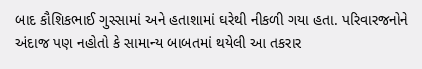બાદ કૌશિકભાઈ ગુસ્સામાં અને હતાશામાં ઘરેથી નીકળી ગયા હતા. પરિવારજનોને અંદાજ પણ નહોતો કે સામાન્ય બાબતમાં થયેલી આ તકરાર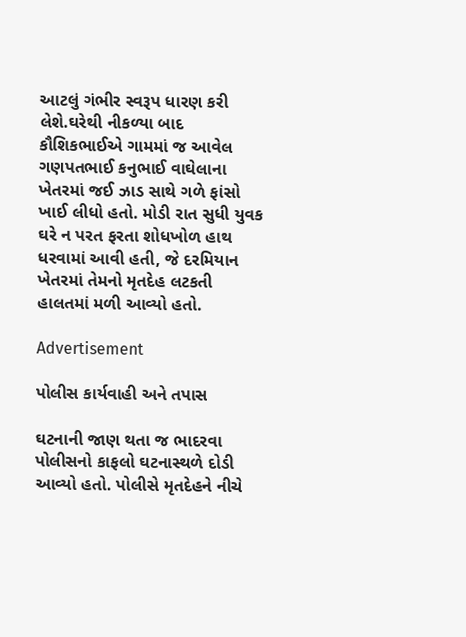આટલું ગંભીર સ્વરૂપ ધારણ કરી લેશે.ઘરેથી નીકળ્યા બાદ કૌશિકભાઈએ ગામમાં જ આવેલ ગણપતભાઈ કનુભાઈ વાઘેલાના ખેતરમાં જઈ ઝાડ સાથે ગળે ફાંસો ખાઈ લીધો હતો. મોડી રાત સુધી યુવક ઘરે ન પરત ફરતા શોધખોળ હાથ ધરવામાં આવી હતી, જે દરમિયાન ખેતરમાં તેમનો મૃતદેહ લટકતી હાલતમાં મળી આવ્યો હતો.

Advertisement

પોલીસ કાર્યવાહી અને તપાસ

ઘટનાની જાણ થતા જ ભાદરવા પોલીસનો કાફલો ઘટનાસ્થળે દોડી આવ્યો હતો. પોલીસે મૃતદેહને નીચે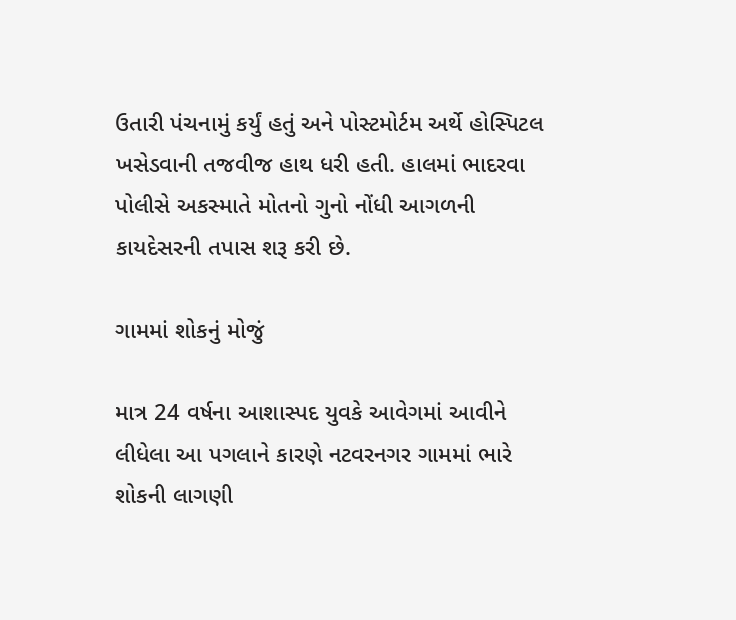ઉતારી પંચનામું કર્યું હતું અને પોસ્ટમોર્ટમ અર્થે હોસ્પિટલ ખસેડવાની તજવીજ હાથ ધરી હતી. હાલમાં ભાદરવા પોલીસે અકસ્માતે મોતનો ગુનો નોંધી આગળની કાયદેસરની તપાસ શરૂ કરી છે.

ગામમાં શોકનું મોજું

માત્ર 24 વર્ષના આશાસ્પદ યુવકે આવેગમાં આવીને લીધેલા આ પગલાને કારણે નટવરનગર ગામમાં ભારે શોકની લાગણી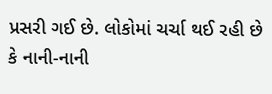પ્રસરી ગઈ છે. લોકોમાં ચર્ચા થઈ રહી છે કે નાની-નાની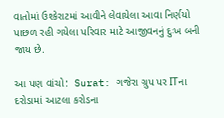વાતોમાં ઉશ્કેરાટમાં આવીને લેવાયેલા આવા નિર્ણયો પાછળ રહી ગયેલા પરિવાર માટે આજીવનનું દુઃખ બની જાય છે.

આ પણ વાંચો:  Surat: ગજેરા ગ્રુપ પર ITના દરોડામાં આટલા કરોડના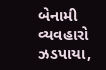બેનામી વ્યવહારો ઝડપાયા,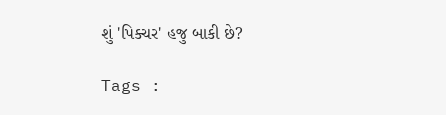શું 'પિક્ચર' હજુ બાકી છે?

Tags :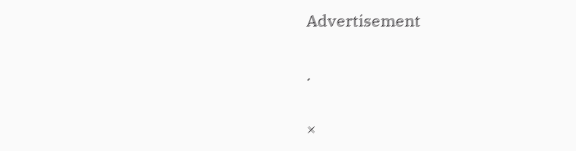Advertisement

.

×